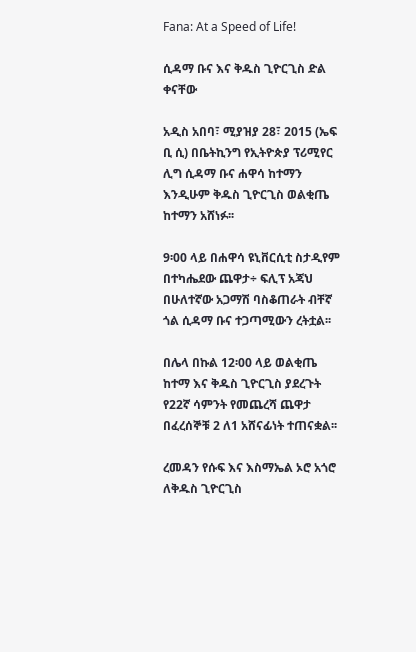Fana: At a Speed of Life!

ሲዳማ ቡና እና ቅዱስ ጊዮርጊስ ድል ቀናቸው

አዲስ አበባ፣ ሚያዝያ 28፣ 2015 (ኤፍ ቢ ሲ) በቤትኪንግ የኢትዮጵያ ፕሪሚየር ሊግ ሲዳማ ቡና ሐዋሳ ከተማን እንዲሁም ቅዱስ ጊዮርጊስ ወልቂጤ ከተማን አሸነፉ፡፡

9፡00 ላይ በሐዋሳ ዩኒቨርሲቲ ስታዲየም በተካሔደው ጨዋታ÷ ፍሊፕ አጃህ በሁለተኛው አጋማሽ ባስቆጠራት ብቸኛ ጎል ሲዳማ ቡና ተጋጣሚውን ረትቷል፡፡

በሌላ በኩል 12፡00 ላይ ወልቂጤ ከተማ እና ቅዱስ ጊዮርጊስ ያደረጉት የ22ኛ ሳምንት የመጨረሻ ጨዋታ በፈረሰኞቹ 2 ለ1 አሸናፊነት ተጠናቋል፡፡

ረመዳን የሱፍ እና እስማኤል ኦሮ አጎሮ ለቅዱስ ጊዮርጊስ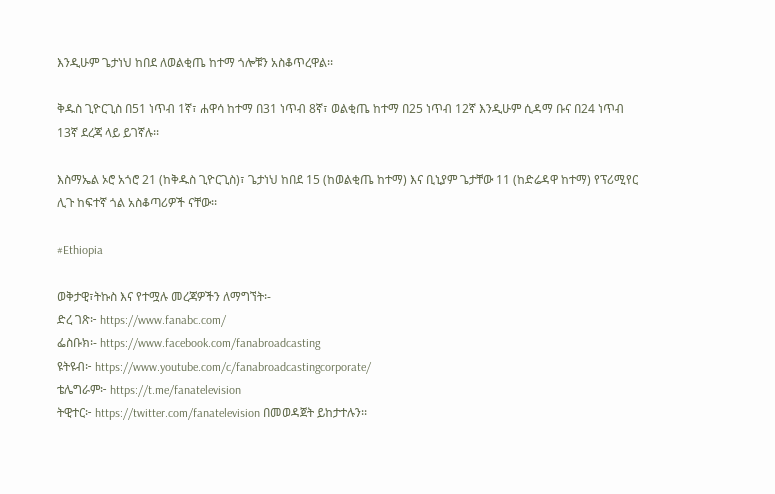እንዲሁም ጌታነህ ከበደ ለወልቂጤ ከተማ ጎሎቹን አስቆጥረዋል፡፡

ቅዱስ ጊዮርጊስ በ51 ነጥብ 1ኛ፣ ሐዋሳ ከተማ በ31 ነጥብ 8ኛ፣ ወልቂጤ ከተማ በ25 ነጥብ 12ኛ እንዲሁም ሲዳማ ቡና በ24 ነጥብ 13ኛ ደረጃ ላይ ይገኛሉ፡፡

እስማኤል ኦሮ አጎሮ 21 (ከቅዱስ ጊዮርጊስ)፣ ጌታነህ ከበደ 15 (ከወልቂጤ ከተማ) እና ቢኒያም ጌታቸው 11 (ከድሬዳዋ ከተማ) የፕሪሚየር ሊጉ ከፍተኛ ጎል አስቆጣሪዎች ናቸው፡፡

#Ethiopia

ወቅታዊ፣ትኩስ እና የተሟሉ መረጃዎችን ለማግኘት፡-
ድረ ገጽ፦ https://www.fanabc.com/
ፌስቡክ፡- https://www.facebook.com/fanabroadcasting
ዩትዩብ፦ https://www.youtube.com/c/fanabroadcastingcorporate/
ቴሌግራም፦ https://t.me/fanatelevision
ትዊተር፦ https://twitter.com/fanatelevision በመወዳጀት ይከታተሉን፡፡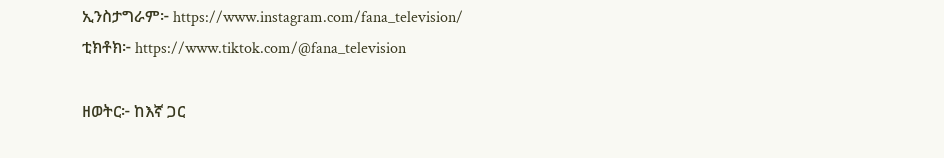ኢንስታግራም፦ https://www.instagram.com/fana_television/
ቲክቶክ፦ https://www.tiktok.com/@fana_television

ዘወትር፦ ከእኛ ጋር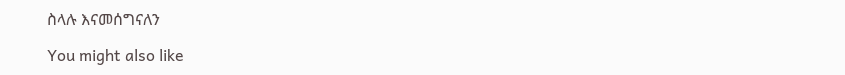ስላሉ እናመሰግናለን

You might also like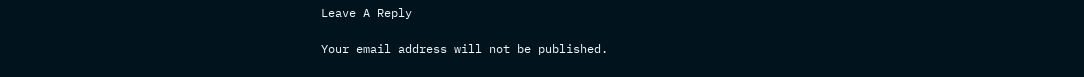Leave A Reply

Your email address will not be published.